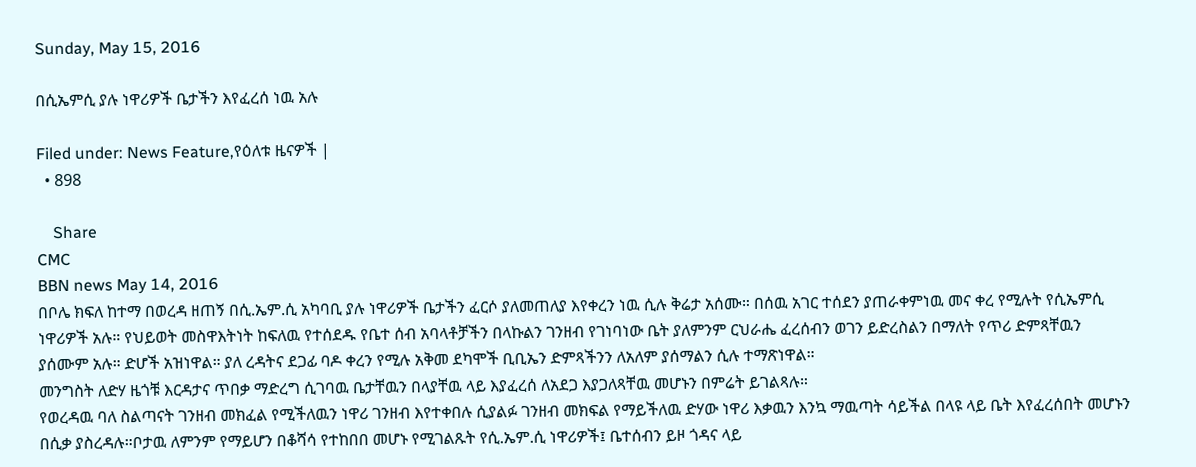Sunday, May 15, 2016

በሲኤምሲ ያሉ ነዋሪዎች ቤታችን እየፈረሰ ነዉ አሉ

Filed under: News Feature,የዕለቱ ዜናዎች |
  • 898

    Share
CMC
BBN news May 14, 2016
በቦሌ ክፍለ ከተማ በወረዳ ዘጠኝ በሲ.ኤም.ሲ አካባቢ ያሉ ነዋሪዎች ቤታችን ፈርሶ ያለመጠለያ እየቀረን ነዉ ሲሉ ቅሬታ አሰሙ። በሰዉ አገር ተሰደን ያጠራቀምነዉ መና ቀረ የሚሉት የሲኤምሲ ነዋሪዎች አሉ። የህይወት መስዋእትነት ከፍለዉ የተሰደዱ የቤተ ሰብ አባላቶቻችን በላኩልን ገንዘብ የገነባነው ቤት ያለምንም ርህራሔ ፈረሰብን ወገን ይድረስልን በማለት የጥሪ ድምጻቸዉን ያሰሙም አሉ። ድሆች አዝነዋል። ያለ ረዳትና ደጋፊ ባዶ ቀረን የሚሉ አቅመ ደካሞች ቢቢኤን ድምጻችንን ለአለም ያሰማልን ሲሉ ተማጽነዋል።
መንግስት ለድሃ ዜጎቹ እርዳታና ጥበቃ ማድረግ ሲገባዉ ቤታቸዉን በላያቸዉ ላይ እያፈረሰ ለአደጋ እያጋለጻቸዉ መሆኑን በምሬት ይገልጻሉ።
የወረዳዉ ባለ ስልጣናት ገንዘብ መክፈል የሚችለዉን ነዋሪ ገንዘብ እየተቀበሉ ሲያልፉ ገንዘብ መክፍል የማይችለዉ ድሃው ነዋሪ እቃዉን እንኳ ማዉጣት ሳይችል በላዩ ላይ ቤት እየፈረሰበት መሆኑን በሲቃ ያስረዳሉ።ቦታዉ ለምንም የማይሆን በቆሻሳ የተከበበ መሆኑ የሚገልጹት የሲ.ኤም.ሲ ነዋሪዎች፤ ቤተሰብን ይዞ ጎዳና ላይ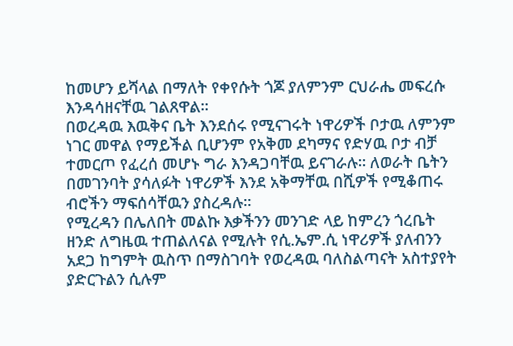ከመሆን ይሻላል በማለት የቀየሱት ጎጆ ያለምንም ርህራሔ መፍረሱ እንዳሳዘናቸዉ ገልጸዋል።
በወረዳዉ እዉቅና ቤት እንደሰሩ የሚናገሩት ነዋሪዎች ቦታዉ ለምንም ነገር መዋል የማይችል ቢሆንም የአቅመ ደካማና የድሃዉ ቦታ ብቻ ተመርጦ የፈረሰ መሆኑ ግራ እንዳጋባቸዉ ይናገራሉ። ለወራት ቤትን በመገንባት ያሳለፉት ነዋሪዎች እንደ አቅማቸዉ በሺዎች የሚቆጠሩ ብሮችን ማፍሰሳቸዉን ያስረዳሉ።
የሚረዳን በሌለበት መልኩ እቃችንን መንገድ ላይ ከምረን ጎረቤት ዘንድ ለግዜዉ ተጠልለናል የሚሉት የሲ.ኤም.ሲ ነዋሪዎች ያለብንን አደጋ ከግምት ዉስጥ በማስገባት የወረዳዉ ባለስልጣናት አስተያየት ያድርጉልን ሲሉም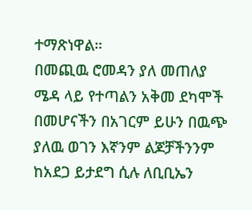ተማጽነዋል።
በመጪዉ ሮመዳን ያለ መጠለያ ሜዳ ላይ የተጣልን አቅመ ደካሞች በመሆናችን በአገርም ይሁን በዉጭ ያለዉ ወገን እኛንም ልጆቻችንንም ከአደጋ ይታደግ ሲሉ ለቢቢኤን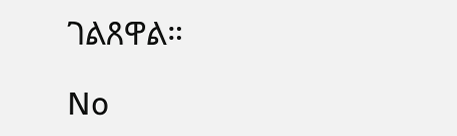ገልጸዋል።

No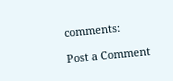comments:

Post a Comment